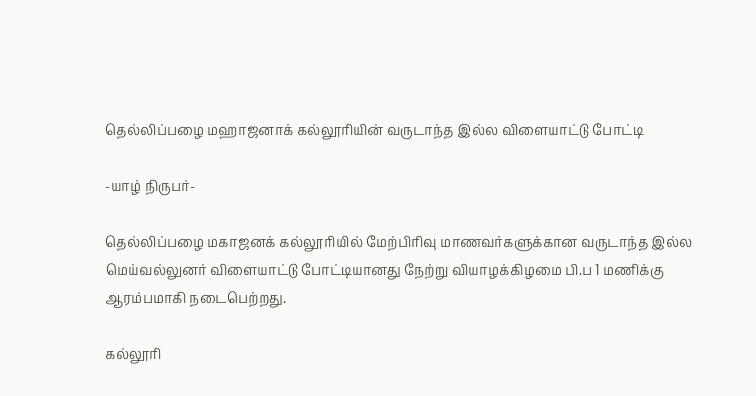தெல்லிப்பழை மஹாஜனாக் கல்லூரியின் வருடாந்த இல்ல விளையாட்டு போட்டி

-யாழ் நிருபர்-

தெல்லிப்பழை மகாஜனக் கல்லூரியில் மேற்பிரிவு மாணவர்களுக்கான வருடாந்த இல்ல மெய்வல்லுனர் விளையாட்டு போட்டியானது நேற்று வியாழக்கிழமை பி.ப 1 மணிக்கு ஆரம்பமாகி நடைபெற்றது.

கல்லூரி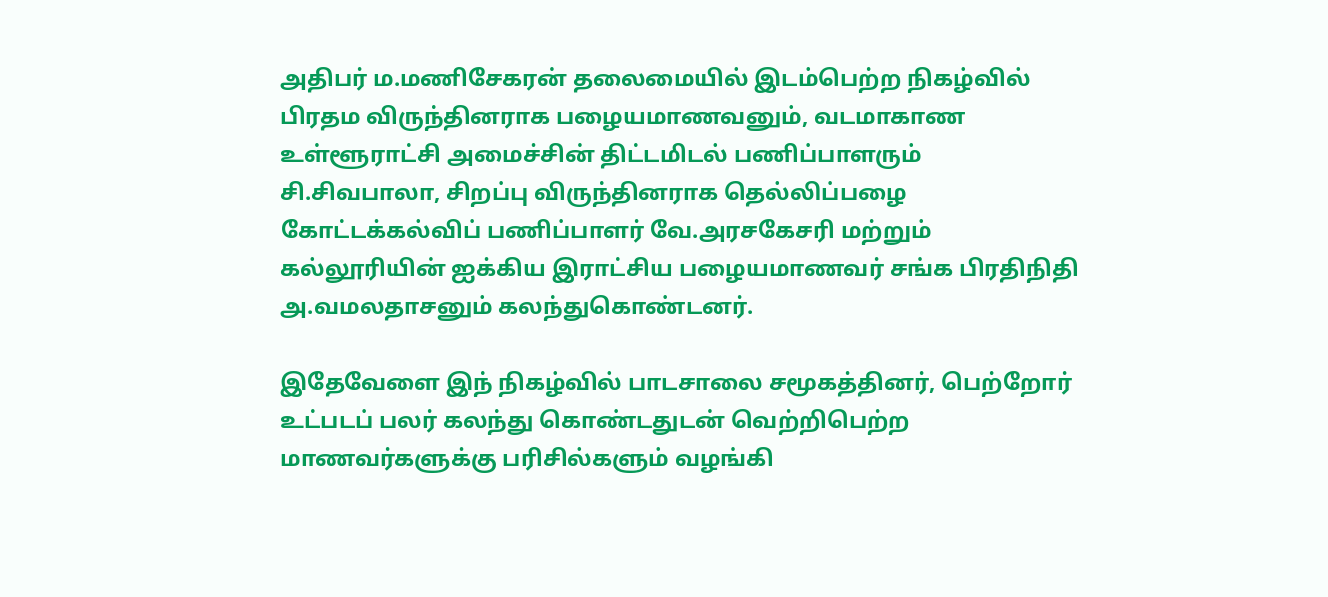அதிபர் ம.மணிசேகரன் தலைமையில் இடம்பெற்ற நிகழ்வில் பிரதம விருந்தினராக பழையமாணவனும், வடமாகாண உள்ளூராட்சி அமைச்சின் திட்டமிடல் பணிப்பாளரும் சி.சிவபாலா, சிறப்பு விருந்தினராக தெல்லிப்பழை கோட்டக்கல்விப் பணிப்பாளர் வே.அரசகேசரி மற்றும் கல்லூரியின் ஐக்கிய இராட்சிய பழையமாணவர் சங்க பிரதிநிதி அ.வமலதாசனும் கலந்துகொண்டனர்.

இதேவேளை இந் நிகழ்வில் பாடசாலை சமூகத்தினர், பெற்றோர் உட்படப் பலர் கலந்து கொண்டதுடன் வெற்றிபெற்ற மாணவர்களுக்கு பரிசில்களும் வழங்கி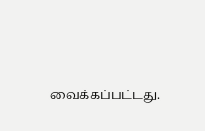வைக்கப்பட்டது.